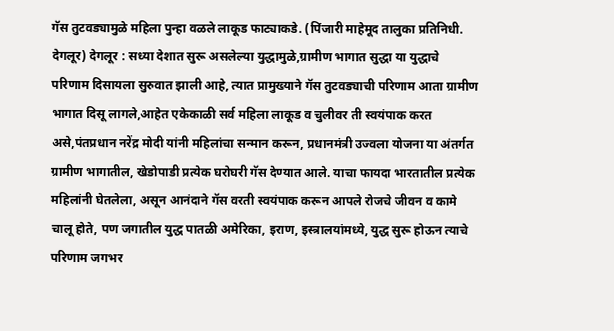गॅस तुटवड्यामुळे महिला पुन्हा वळले लाकूड फाट्याकडे. (पिंजारी माहेमूद तालुका प्रतिनिधी. देगलूर) देगलूर : सध्या देशात सुरू असलेल्या युद्धामुळे,ग्रामीण भागात सुद्धा या युद्धाचे परिणाम दिसायला सुरुवात झाली आहे, त्यात प्रामुख्याने गॅस तुटवड्याची परिणाम आता ग्रामीण भागात दिसू लागले,आहेत एकेकाळी सर्व महिला लाकूड व चुलीवर ती स्वयंपाक करत असे,पंतप्रधान नरेंद्र मोदी यांनी महिलांचा सन्मान करून, प्रधानमंत्री उज्वला योजना या अंतर्गत ग्रामीण भागातील, खेडोपाडी प्रत्येक घरोघरी गॅस देण्यात आले. याचा फायदा भारतातील प्रत्येक महिलांनी घेतलेला, असून आनंदाने गॅस वरती स्वयंपाक करून आपले रोजचे जीवन व कामे चालू होते, पण जगातील युद्ध पातळी अमेरिका, इराण, इस्त्रालयांमध्ये, युद्ध सुरू होऊन त्याचे परिणाम जगभर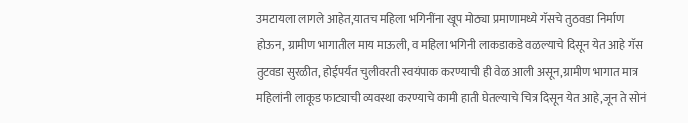उमटायला लागले आहेत,यातच महिला भगिनींना खूप मोठ्या प्रमाणामध्ये गॅसचे तुठवडा निर्माण होऊन, ग्रामीण भागातील माय माऊली, व महिला भगिनी लाकडाकडे वळल्याचे दिसून येत आहे गॅस तुटवडा सुरळीत, होईपर्यंत चुलीवरती स्वयंपाक करण्याची ही वेळ आली असून,ग्रामीण भागात मात्र महिलांनी लाकूड फाट्याची व्यवस्था करण्याचे कामी हाती घेतल्याचे चित्र दिसून येत आहे,जून ते सोनं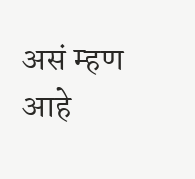असं म्हण आहे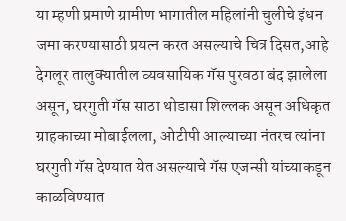या म्हणी प्रमाणे ग्रामीण भागातील महिलांनी चुलीचे इंधन जमा करण्यासाठी प्रयत्न करत असल्याचे चित्र दिसत,आहे देगलूर तालुक्यातील व्यवसायिक गॅस पुरवठा बंद झालेला असून, घरगुती गॅस साठा थोडासा शिल्लक असून अधिकृत ग्राहकाच्या मोबाईलला, ओटीपी आल्याच्या नंतरच त्यांना घरगुती गॅस देण्यात येत असल्याचे गॅस एजन्सी यांच्याकडून काळविण्यात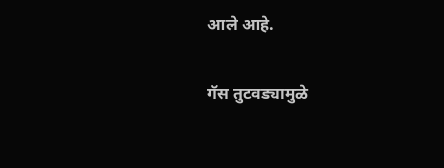आले आहे.

गॅस तुटवड्यामुळे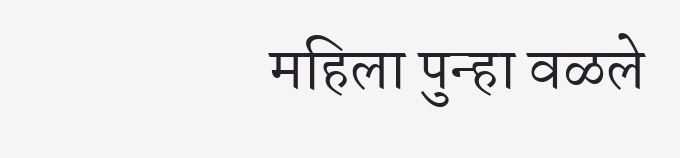महिला पुन्हा वळले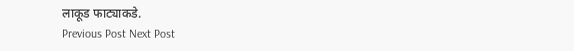लाकूड फाट्याकडे.
Previous Post Next Post